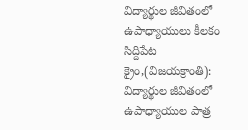విద్యార్థుల జీవితంలో ఉపాధ్యాయులు కీలకం
సిద్దిపేట క్రైం,(విజయక్రాంతి): విద్యార్థుల జీవితంలో ఉపాధ్యాయుల పాత్ర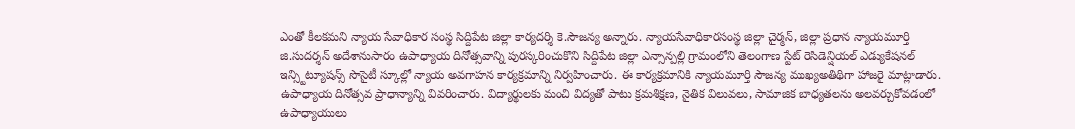ఎంతో కీలకమని న్యాయ సేవాధికార సంస్థ సిద్దిపేట జిల్లా కార్యదర్శి కె.సౌజన్య అన్నారు. న్యాయసేవాధికారసంస్థ జిల్లా చైర్మన్, జిల్లా ప్రధాన న్యాయమూర్తి జి.సుదర్శన్ అదేశానుసారం ఉపాధ్యాయ దినోత్సవాన్ని పురస్కరించుకొని సిద్దిపేట జిల్లా ఎన్సాన్పల్లి గ్రామంలోని తెలంగాణ స్టేట్ రెసిడెన్షియల్ ఎడ్యుకేషనల్ ఇన్స్టిట్యూషన్స్ సొసైటీ స్కూల్లో న్యాయ అవగాహన కార్యక్రమాన్ని నిర్వహించారు. ఈ కార్యక్రమానికి న్యాయమూర్తి సౌజన్య ముఖ్యఅతిథిగా హాజరై మాట్లాడారు. ఉపాధ్యాయ దినోత్సవ ప్రాధాన్యాన్ని వివరించారు. విద్యార్థులకు మంచి విద్యతో పాటు క్రమశిక్షణ, నైతిక విలువలు, సామాజిక బాధ్యతలను అలవర్చుకోవడంలో ఉపాధ్యాయులు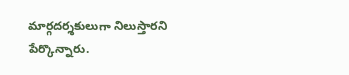మార్గదర్శకులుగా నిలుస్తారని పేర్కొన్నారు.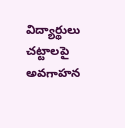విద్యార్థులు చట్టాలపై అవగాహన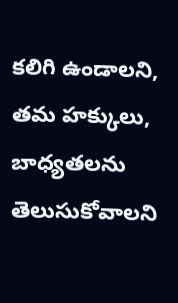కలిగి ఉండాలని, తమ హక్కులు, బాధ్యతలను తెలుసుకోవాలని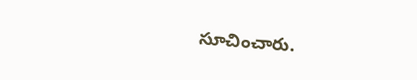సూచించారు.